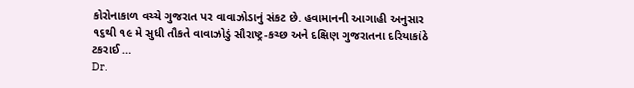કોરોનાકાળ વચ્ચે ગુજરાત પર વાવાઝોડાનું સંકટ છે. હવામાનની આગાહી અનુસાર ૧૬થી ૧૯ મે સુધી તૌકતે વાવાઝોડું સૌરાષ્ટ્ર-કચ્છ અને દક્ષિણ ગુજરાતના દરિયાકાંઠે ટકરાઈ …
Dr.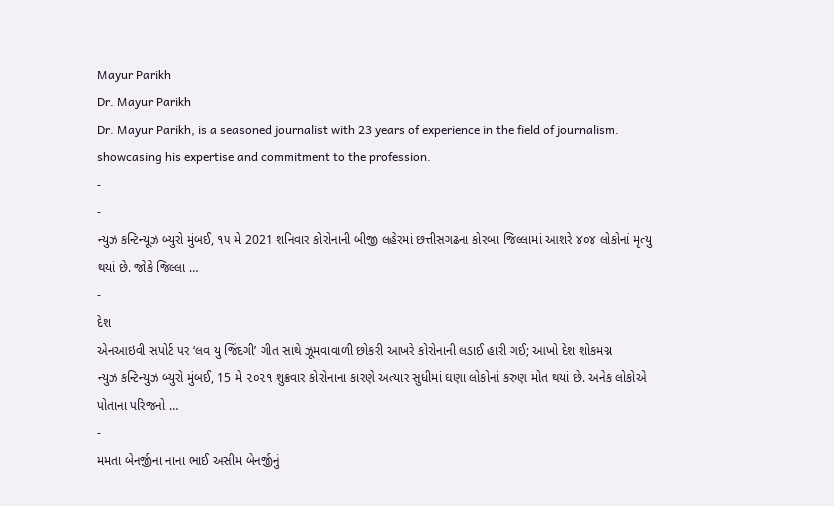Mayur Parikh
Dr. Mayur Parikh
Dr. Mayur Parikh, is a seasoned journalist with 23 years of experience in the field of journalism. showcasing his expertise and commitment to the profession.
-
-
ન્યુઝ કન્ટિન્યૂઝ બ્યુરો મુંબઈ, ૧૫ મે 2021 શનિવાર કોરોનાની બીજી લહેરમાં છત્તીસગઢના કોરબા જિલ્લામાં આશરે ૪૦૪ લોકોનાં મૃત્યુ થયાં છે. જોકે જિલ્લા …
-
દેશ
એનઆઇવી સપોર્ટ પર ‘લવ યુ જિંદગી’ ગીત સાથે ઝૂમવાવાળી છોકરી આખરે કોરોનાની લડાઈ હારી ગઈ; આખો દેશ શોકમગ્ન
ન્યુઝ કન્ટિન્યુઝ બ્યુરો મુંબઈ, 15 મે ૨૦૨૧ શુક્રવાર કોરોનાના કારણે અત્યાર સુધીમાં ઘણા લોકોનાં કરુણ મોત થયાં છે. અનેક લોકોએ પોતાના પરિજનો …
-
મમતા બેનર્જીના નાના ભાઈ અસીમ બેનર્જીનું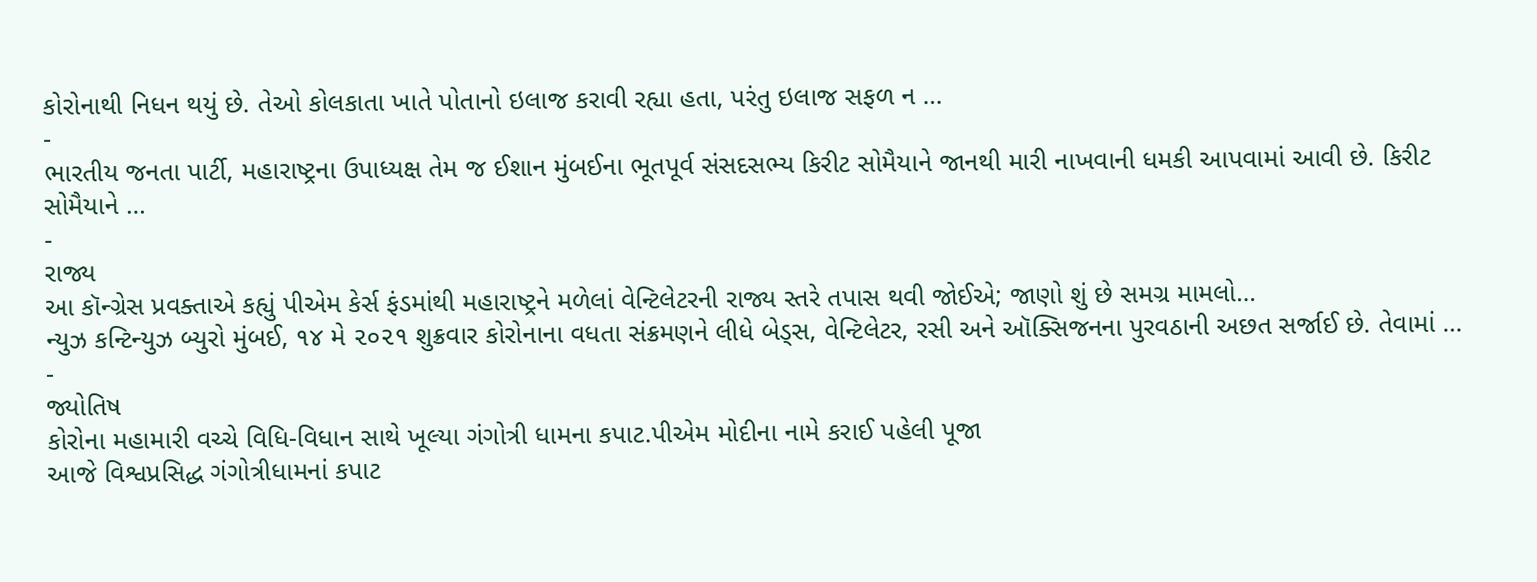કોરોનાથી નિધન થયું છે. તેઓ કોલકાતા ખાતે પોતાનો ઇલાજ કરાવી રહ્યા હતા, પરંતુ ઇલાજ સફળ ન …
-
ભારતીય જનતા પાર્ટી, મહારાષ્ટ્રના ઉપાધ્યક્ષ તેમ જ ઈશાન મુંબઈના ભૂતપૂર્વ સંસદસભ્ય કિરીટ સોમૈયાને જાનથી મારી નાખવાની ધમકી આપવામાં આવી છે. કિરીટ સોમૈયાને …
-
રાજ્ય
આ કૉન્ગ્રેસ પ્રવક્તાએ કહ્યું પીએમ કેર્સ ફંડમાંથી મહારાષ્ટ્રને મળેલાં વેન્ટિલેટરની રાજ્ય સ્તરે તપાસ થવી જોઈએ; જાણો શું છે સમગ્ર મામલો…
ન્યુઝ કન્ટિન્યુઝ બ્યુરો મુંબઈ, ૧૪ મે ૨૦૨૧ શુક્રવાર કોરોનાના વધતા સંક્રમણને લીધે બેડ્સ, વેન્ટિલેટર, રસી અને ઑક્સિજનના પુરવઠાની અછત સર્જાઈ છે. તેવામાં …
-
જ્યોતિષ
કોરોના મહામારી વચ્ચે વિધિ-વિધાન સાથે ખૂલ્યા ગંગોત્રી ધામના કપાટ.પીએમ મોદીના નામે કરાઈ પહેલી પૂજા
આજે વિશ્વપ્રસિદ્ધ ગંગોત્રીધામનાં કપાટ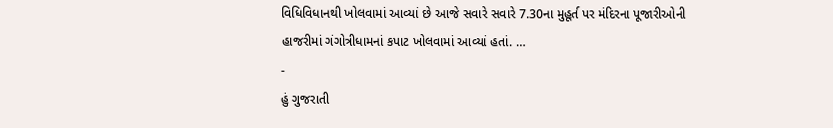વિધિવિધાનથી ખોલવામાં આવ્યાં છે આજે સવારે સવારે 7.30ના મુહૂર્ત પર મંદિરના પૂજારીઓની હાજરીમાં ગંગોત્રીધામનાં કપાટ ખોલવામાં આવ્યાં હતાં. …
-
હું ગુજરાતી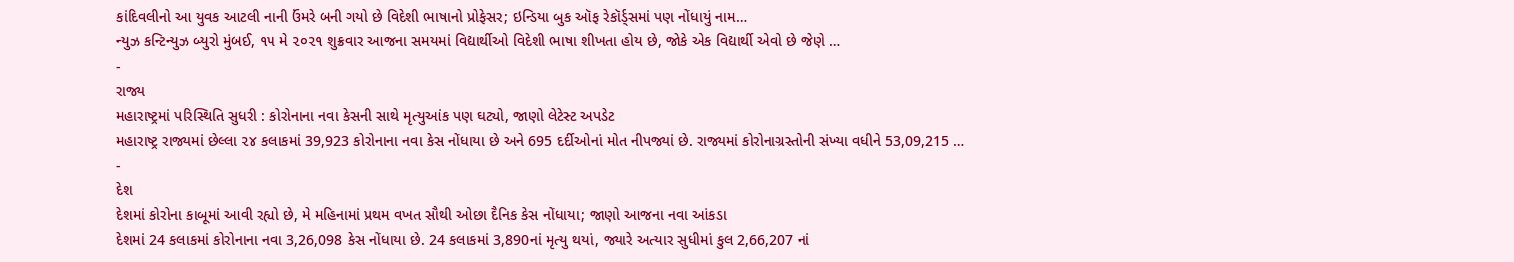કાંદિવલીનો આ યુવક આટલી નાની ઉંમરે બની ગયો છે વિદેશી ભાષાનો પ્રોફેસર; ઇન્ડિયા બુક ઑફ રેકૉર્ડ્સમાં પણ નોંધાયું નામ…
ન્યુઝ કન્ટિન્યુઝ બ્યુરો મુંબઈ, ૧૫ મે ૨૦૨૧ શુક્રવાર આજના સમયમાં વિદ્યાર્થીઓ વિદેશી ભાષા શીખતા હોય છે, જોકે એક વિદ્યાર્થી એવો છે જેણે …
-
રાજ્ય
મહારાષ્ટ્રમાં પરિસ્થિતિ સુધરી : કોરોનાના નવા કેસની સાથે મૃત્યુઆંક પણ ઘટ્યો, જાણો લેટેસ્ટ અપડેટ
મહારાષ્ટ્ર રાજ્યમાં છેલ્લા ૨૪ કલાકમાં 39,923 કોરોનાના નવા કેસ નોંધાયા છે અને 695 દર્દીઓનાં મોત નીપજ્યાં છે. રાજ્યમાં કોરોનાગ્રસ્તોની સંખ્યા વધીને 53,09,215 …
-
દેશ
દેશમાં કોરોના કાબૂમાં આવી રહ્યો છે, મે મહિનામાં પ્રથમ વખત સૌથી ઓછા દૈનિક કેસ નોંધાયા; જાણો આજના નવા આંકડા
દેશમાં 24 કલાકમાં કોરોનાના નવા 3,26,098 કેસ નોંધાયા છે. 24 કલાકમાં 3,890નાં મૃત્યુ થયાં, જ્યારે અત્યાર સુધીમાં કુલ 2,66,207 નાં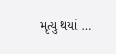મૃત્યુ થયાં …